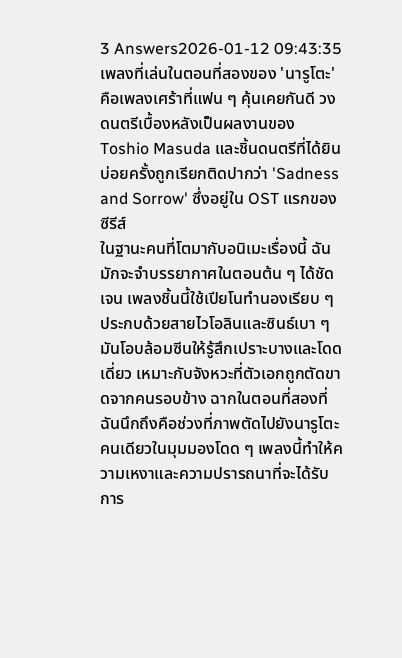3 Answers2026-01-12 09:43:35
เพลงที่เล่นในตอนที่สองของ 'นารูโตะ' คือเพลงเศร้าที่แฟน ๆ คุ้นเคยกันดี วงดนตรีเบื้องหลังเป็นผลงานของ Toshio Masuda และชิ้นดนตรีที่ได้ยินบ่อยครั้งถูกเรียกติดปากว่า 'Sadness and Sorrow' ซึ่งอยู่ใน OST แรกของซีรีส์
ในฐานะคนที่โตมากับอนิเมะเรื่องนี้ ฉันมักจะจำบรรยากาศในตอนต้น ๆ ได้ชัดเจน เพลงชิ้นนี้ใช้เปียโนทำนองเรียบ ๆ ประกบด้วยสายไวโอลินและซินธ์เบา ๆ มันโอบล้อมซีนให้รู้สึกเปราะบางและโดดเดี่ยว เหมาะกับจังหวะที่ตัวเอกถูกตัดขาดจากคนรอบข้าง ฉากในตอนที่สองที่ฉันนึกถึงคือช่วงที่ภาพตัดไปยังนารูโตะคนเดียวในมุมมองโดด ๆ เพลงนี้ทำให้ความเหงาและความปรารถนาที่จะได้รับการ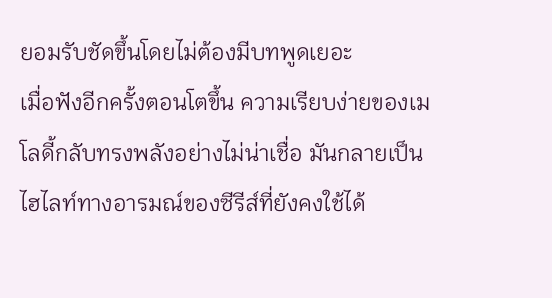ยอมรับชัดขึ้นโดยไม่ต้องมีบทพูดเยอะ
เมื่อฟังอีกครั้งตอนโตขึ้น ความเรียบง่ายของเมโลดี้กลับทรงพลังอย่างไม่น่าเชื่อ มันกลายเป็นไฮไลท์ทางอารมณ์ของซีรีส์ที่ยังคงใช้ได้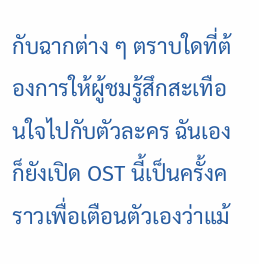กับฉากต่าง ๆ ตราบใดที่ต้องการให้ผู้ชมรู้สึกสะเทือนใจไปกับตัวละคร ฉันเองก็ยังเปิด OST นี้เป็นครั้งคราวเพื่อเตือนตัวเองว่าแม้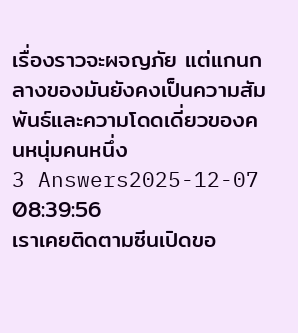เรื่องราวจะผจญภัย แต่แกนกลางของมันยังคงเป็นความสัมพันธ์และความโดดเดี่ยวของคนหนุ่มคนหนึ่ง
3 Answers2025-12-07 08:39:56
เราเคยติดตามซีนเปิดขอ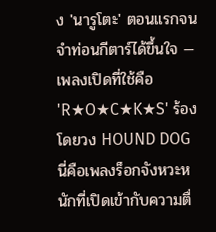ง 'นารูโตะ' ตอนแรกจนจำท่อนกีตาร์ได้ขึ้นใจ — เพลงเปิดที่ใช้คือ 'R★O★C★K★S' ร้องโดยวง HOUND DOG นี่คือเพลงร็อกจังหวะหนักที่เปิดเข้ากับความตื่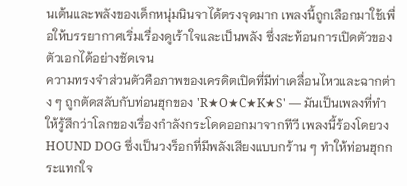นเต้นและพลังของเด็กหนุ่มนินจาได้ตรงจุดมาก เพลงนี้ถูกเลือกมาใช้เพื่อให้บรรยากาศเริ่มเรื่องดูเร้าใจและเป็นพลัง ซึ่งสะท้อนการเปิดตัวของตัวเอกได้อย่างชัดเจน
ความทรงจำส่วนตัวคือภาพของเครดิตเปิดที่มีท่าเคลื่อนไหวและฉากต่าง ๆ ถูกตัดสลับกับท่อนฮุกของ 'R★O★C★K★S' — มันเป็นเพลงที่ทำให้รู้สึกว่าโลกของเรื่องกำลังกระโดดออกมาจากทีวี เพลงนี้ร้องโดยวง HOUND DOG ซึ่งเป็นวงร็อกที่มีพลังเสียงแบบกร้าน ๆ ทำให้ท่อนฮุกกระแทกใจ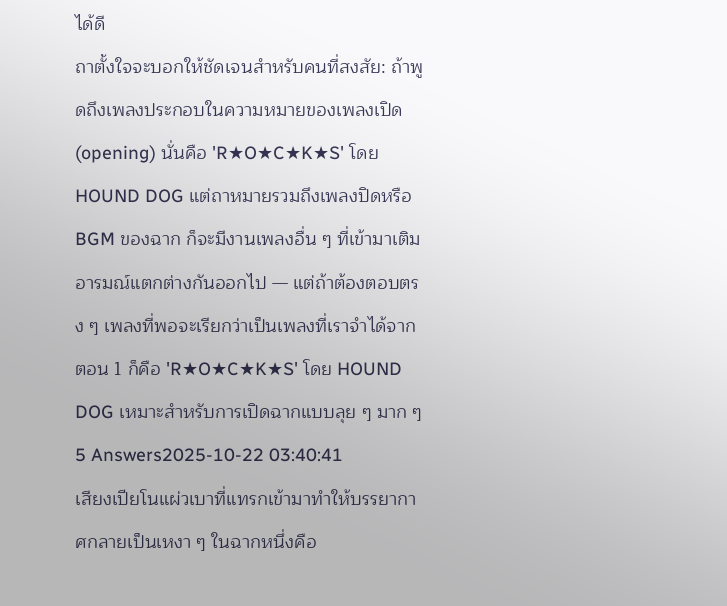ได้ดี
ถาตั้งใจจะบอกให้ชัดเจนสำหรับคนที่สงสัย: ถ้าพูดถึงเพลงประกอบในความหมายของเพลงเปิด (opening) นั่นคือ 'R★O★C★K★S' โดย HOUND DOG แต่ถาหมายรวมถึงเพลงปิดหรือ BGM ของฉาก ก็จะมีงานเพลงอื่น ๆ ที่เข้ามาเติมอารมณ์แตกต่างกันออกไป — แต่ถ้าต้องตอบตรง ๆ เพลงที่พอจะเรียกว่าเป็นเพลงที่เราจำได้จากตอน 1 ก็คือ 'R★O★C★K★S' โดย HOUND DOG เหมาะสำหรับการเปิดฉากแบบลุย ๆ มาก ๆ
5 Answers2025-10-22 03:40:41
เสียงเปียโนแผ่วเบาที่แทรกเข้ามาทำให้บรรยากาศกลายเป็นเหงา ๆ ในฉากหนึ่งคือ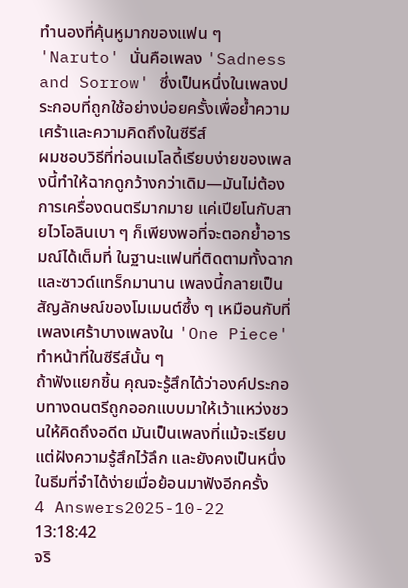ทำนองที่คุ้นหูมากของแฟน ๆ 'Naruto' นั่นคือเพลง 'Sadness and Sorrow' ซึ่งเป็นหนึ่งในเพลงประกอบที่ถูกใช้อย่างบ่อยครั้งเพื่อย้ำความเศร้าและความคิดถึงในซีรีส์
ผมชอบวิธีที่ท่อนเมโลดี้เรียบง่ายของเพลงนี้ทำให้ฉากดูกว้างกว่าเดิม—มันไม่ต้องการเครื่องดนตรีมากมาย แค่เปียโนกับสายไวโอลินเบา ๆ ก็เพียงพอที่จะตอกย้ำอารมณ์ได้เต็มที่ ในฐานะแฟนที่ติดตามทั้งฉากและซาวด์แทร็กมานาน เพลงนี้กลายเป็นสัญลักษณ์ของโมเมนต์ซึ้ง ๆ เหมือนกับที่เพลงเศร้าบางเพลงใน 'One Piece' ทำหน้าที่ในซีรีส์นั้น ๆ
ถ้าฟังแยกชิ้น คุณจะรู้สึกได้ว่าองค์ประกอบทางดนตรีถูกออกแบบมาให้เว้าแหว่งชวนให้คิดถึงอดีต มันเป็นเพลงที่แม้จะเรียบ แต่ฝังความรู้สึกไว้ลึก และยังคงเป็นหนึ่งในธีมที่จำได้ง่ายเมื่อย้อนมาฟังอีกครั้ง
4 Answers2025-10-22 13:18:42
จริ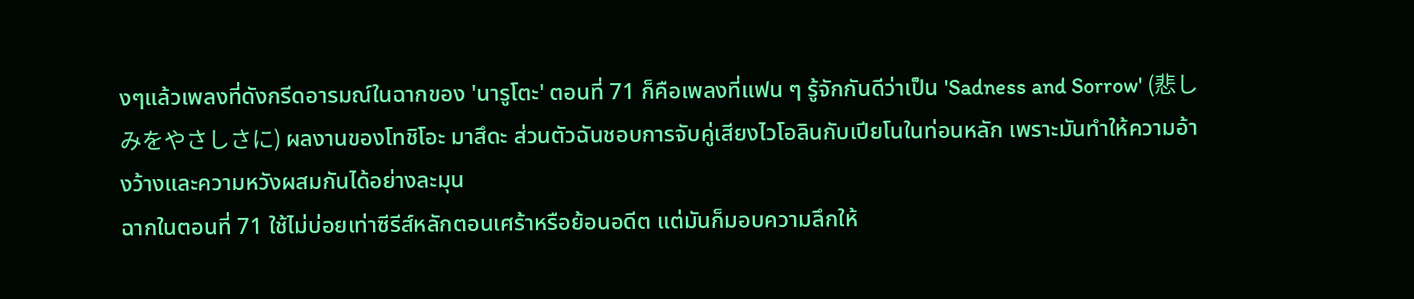งๆแล้วเพลงที่ดังกรีดอารมณ์ในฉากของ 'นารูโตะ' ตอนที่ 71 ก็คือเพลงที่แฟน ๆ รู้จักกันดีว่าเป็น 'Sadness and Sorrow' (悲しみをやさしさに) ผลงานของโทชิโอะ มาสึดะ ส่วนตัวฉันชอบการจับคู่เสียงไวโอลินกับเปียโนในท่อนหลัก เพราะมันทำให้ความอ้างว้างและความหวังผสมกันได้อย่างละมุน
ฉากในตอนที่ 71 ใช้ไม่บ่อยเท่าซีรีส์หลักตอนเศร้าหรือย้อนอดีต แต่มันก็มอบความลึกให้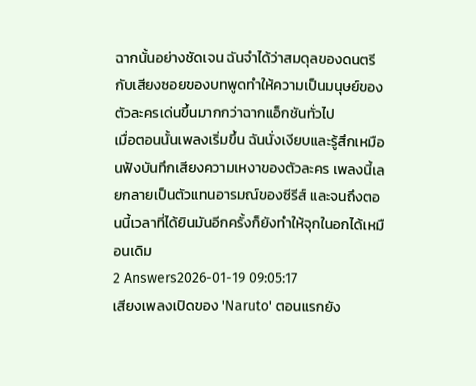ฉากนั้นอย่างชัดเจน ฉันจำได้ว่าสมดุลของดนตรีกับเสียงซอยของบทพูดทำให้ความเป็นมนุษย์ของตัวละครเด่นขึ้นมากกว่าฉากแอ็กชันทั่วไป
เมื่อตอนนั้นเพลงเริ่มขึ้น ฉันนั่งเงียบและรู้สึกเหมือนฟังบันทึกเสียงความเหงาของตัวละคร เพลงนี้เลยกลายเป็นตัวแทนอารมณ์ของซีรีส์ และจนถึงตอนนี้เวลาที่ได้ยินมันอีกครั้งก็ยังทำให้จุกในอกได้เหมือนเดิม
2 Answers2026-01-19 09:05:17
เสียงเพลงเปิดของ 'Naruto' ตอนแรกยัง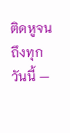ติดหูจนถึงทุกวันนี้ —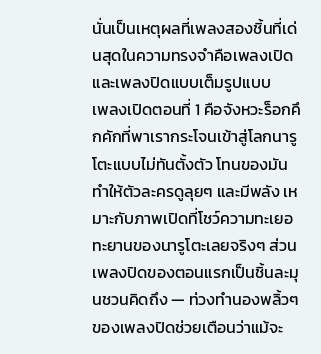นั่นเป็นเหตุผลที่เพลงสองชิ้นที่เด่นสุดในความทรงจำคือเพลงเปิดและเพลงปิดแบบเต็มรูปแบบ
เพลงเปิดตอนที่ 1 คือจังหวะร็อกคึกคักที่พาเรากระโจนเข้าสู่โลกนารูโตะแบบไม่ทันตั้งตัว โทนของมันทำให้ตัวละครดูลุยๆ และมีพลัง เหมาะกับภาพเปิดที่โชว์ความทะเยอทะยานของนารูโตะเลยจริงๆ ส่วนเพลงปิดของตอนแรกเป็นชิ้นละมุนชวนคิดถึง — ท่วงทำนองพลิ้วๆ ของเพลงปิดช่วยเตือนว่าแม้จะ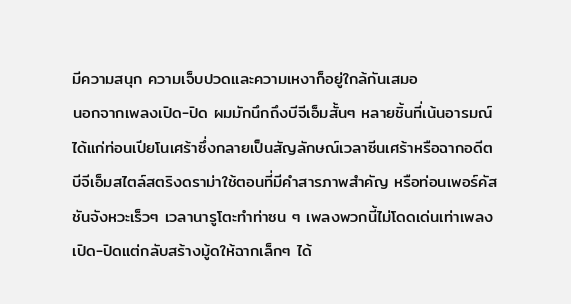มีความสนุก ความเจ็บปวดและความเหงาก็อยู่ใกล้กันเสมอ
นอกจากเพลงเปิด-ปิด ผมมักนึกถึงบีจีเอ็มสั้นๆ หลายชิ้นที่เน้นอารมณ์ ได้แก่ท่อนเปียโนเศร้าซึ่งกลายเป็นสัญลักษณ์เวลาซีนเศร้าหรือฉากอดีต บีจีเอ็มสไตล์สตริงดราม่าใช้ตอนที่มีคำสารภาพสำคัญ หรือท่อนเพอร์คัสชันจังหวะเร็วๆ เวลานารูโตะทำท่าซน ๆ เพลงพวกนี้ไม่โดดเด่นเท่าเพลงเปิด-ปิดแต่กลับสร้างมู้ดให้ฉากเล็กๆ ได้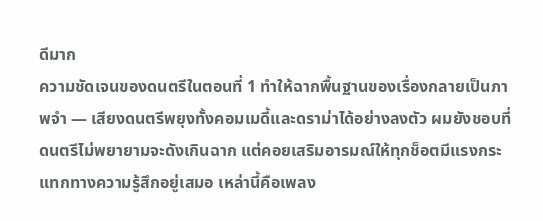ดีมาก
ความชัดเจนของดนตรีในตอนที่ 1 ทำให้ฉากพื้นฐานของเรื่องกลายเป็นภาพจำ — เสียงดนตรีพยุงทั้งคอมเมดี้และดราม่าได้อย่างลงตัว ผมยังชอบที่ดนตรีไม่พยายามจะดังเกินฉาก แต่คอยเสริมอารมณ์ให้ทุกช็อตมีแรงกระแทกทางความรู้สึกอยู่เสมอ เหล่านี้คือเพลง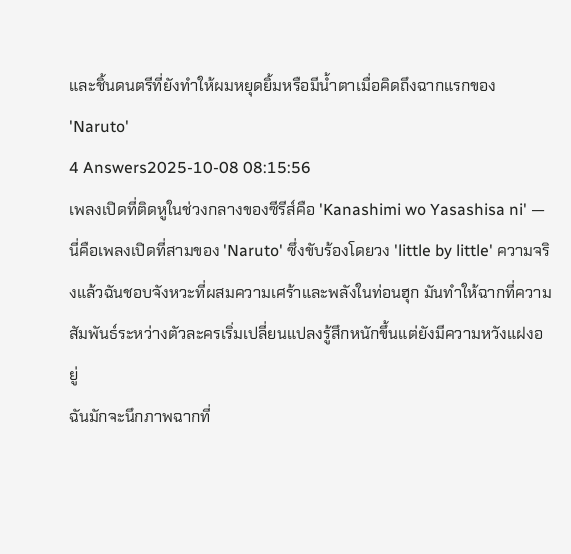และชิ้นดนตรีที่ยังทำให้ผมหยุดยิ้มหรือมีน้ำตาเมื่อคิดถึงฉากแรกของ 'Naruto'
4 Answers2025-10-08 08:15:56
เพลงเปิดที่ติดหูในช่วงกลางของซีรีส์คือ 'Kanashimi wo Yasashisa ni' — นี่คือเพลงเปิดที่สามของ 'Naruto' ซึ่งขับร้องโดยวง 'little by little' ความจริงแล้วฉันชอบจังหวะที่ผสมความเศร้าและพลังในท่อนฮุก มันทำให้ฉากที่ความสัมพันธ์ระหว่างตัวละครเริ่มเปลี่ยนแปลงรู้สึกหนักขึ้นแต่ยังมีความหวังแฝงอยู่
ฉันมักจะนึกภาพฉากที่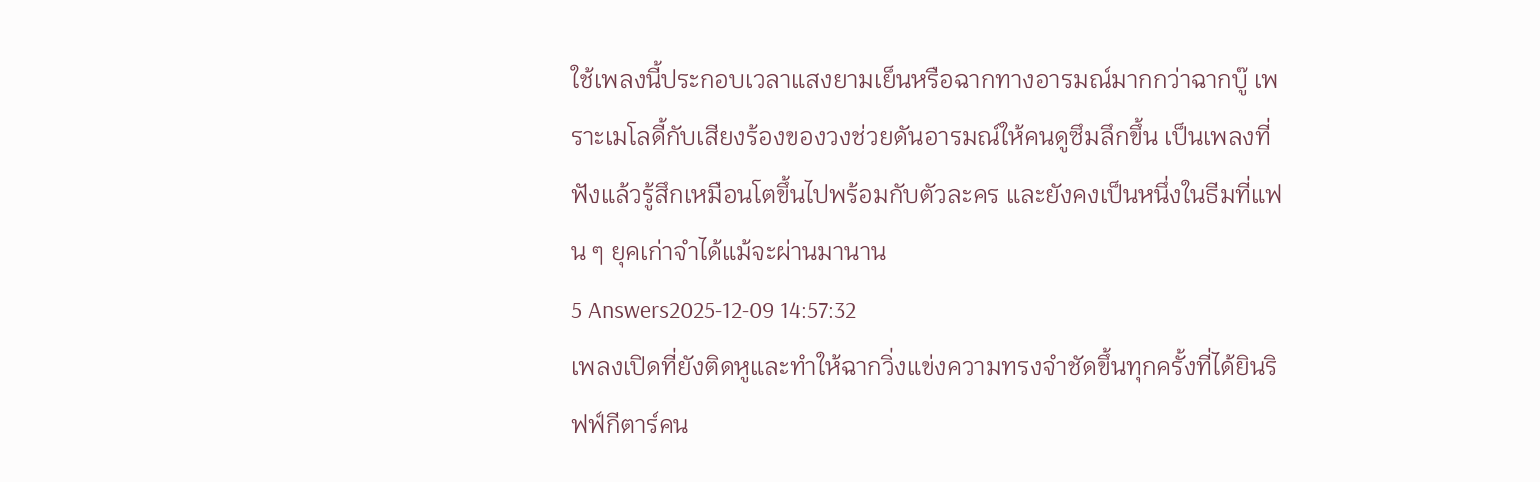ใช้เพลงนี้ประกอบเวลาแสงยามเย็นหรือฉากทางอารมณ์มากกว่าฉากบู๊ เพราะเมโลดี้กับเสียงร้องของวงช่วยดันอารมณ์ให้คนดูซึมลึกขึ้น เป็นเพลงที่ฟังแล้วรู้สึกเหมือนโตขึ้นไปพร้อมกับตัวละคร และยังคงเป็นหนึ่งในธีมที่แฟน ๆ ยุคเก่าจำได้แม้จะผ่านมานาน
5 Answers2025-12-09 14:57:32
เพลงเปิดที่ยังติดหูและทำให้ฉากวิ่งแข่งความทรงจำชัดขึ้นทุกครั้งที่ได้ยินริฟฟ์กีตาร์คน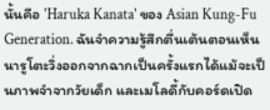นั้นคือ 'Haruka Kanata' ของ Asian Kung-Fu Generation. ฉันจำความรู้สึกตื่นเต้นตอนเห็นนารูโตะวิ่งออกจากฉากเป็นครั้งแรกได้แม้จะเป็นภาพจำจากวัยเด็ก และเมโลดี้กับคอร์ดเปิด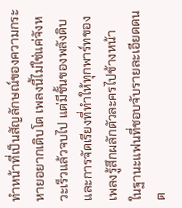ทำหน้าที่เป็นสัญลักษณ์ของความกระหายอยากเติบโต เพลงนี้ไม่ใช่แค่จังหวะเร็วแล้วจบไป แต่มีชั้นของพลังดิบและการจัดเรียงที่ทำให้ทุกพาร์ทของเพลงรู้สึกผลักตัวละครไปข้างหน้า
ในฐานะแฟนที่ชอบจับรายละเอียดดนต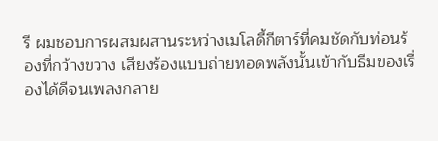รี ผมชอบการผสมผสานระหว่างเมโลดี้กีตาร์ที่คมชัดกับท่อนร้องที่กว้างขวาง เสียงร้องแบบถ่ายทอดพลังนั้นเข้ากับธีมของเรื่องได้ดีจนเพลงกลาย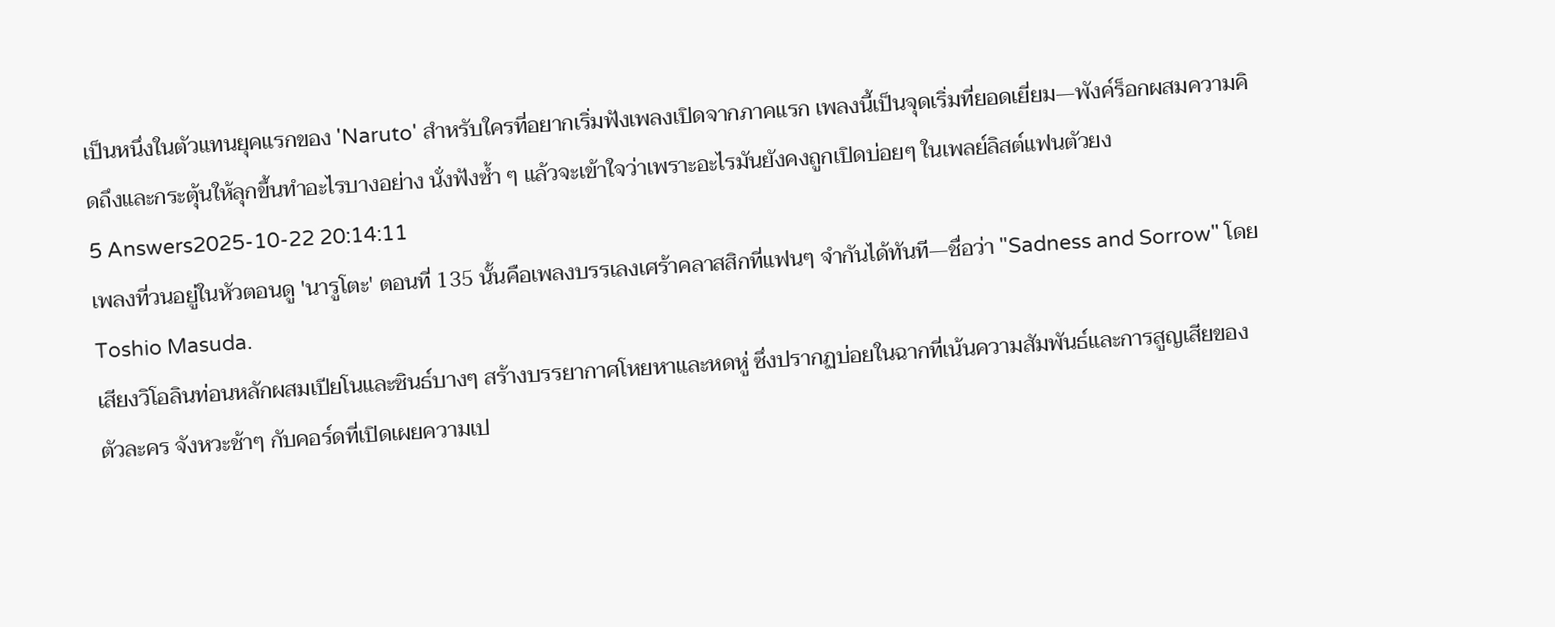เป็นหนึ่งในตัวแทนยุคแรกของ 'Naruto' สำหรับใครที่อยากเริ่มฟังเพลงเปิดจากภาคแรก เพลงนี้เป็นจุดเริ่มที่ยอดเยี่ยม—พังค์ร็อกผสมความคิดถึงและกระตุ้นให้ลุกขึ้นทำอะไรบางอย่าง นั่งฟังซ้ำ ๆ แล้วจะเข้าใจว่าเพราะอะไรมันยังคงถูกเปิดบ่อยๆ ในเพลย์ลิสต์แฟนตัวยง
5 Answers2025-10-22 20:14:11
เพลงที่วนอยู่ในหัวตอนดู 'นารูโตะ' ตอนที่ 135 นั้นคือเพลงบรรเลงเศร้าคลาสสิกที่แฟนๆ จำกันได้ทันที—ชื่อว่า "Sadness and Sorrow" โดย Toshio Masuda.
เสียงวิโอลินท่อนหลักผสมเปียโนและซินธ์บางๆ สร้างบรรยากาศโหยหาและหดหู่ ซึ่งปรากฏบ่อยในฉากที่เน้นความสัมพันธ์และการสูญเสียของตัวละคร จังหวะช้าๆ กับคอร์ดที่เปิดเผยความเป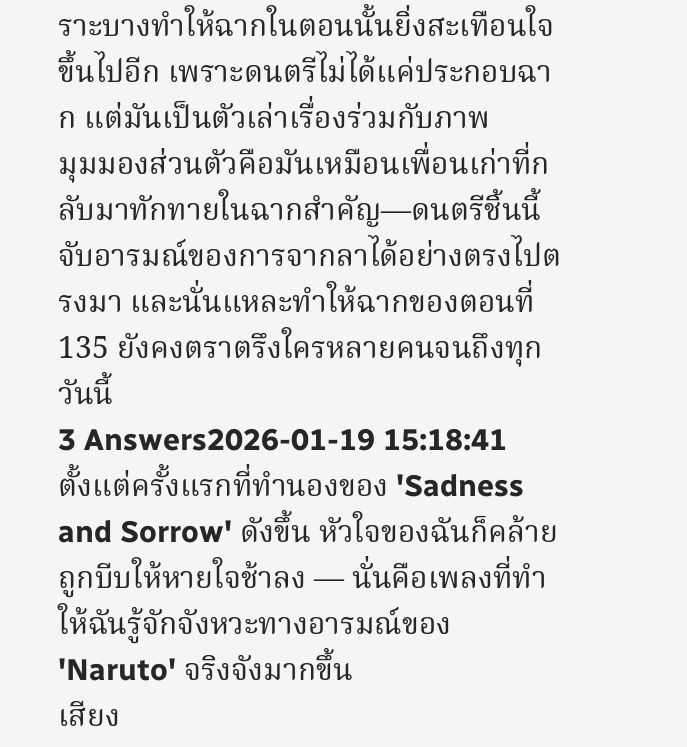ราะบางทำให้ฉากในตอนนั้นยิ่งสะเทือนใจขึ้นไปอีก เพราะดนตรีไม่ได้แค่ประกอบฉาก แต่มันเป็นตัวเล่าเรื่องร่วมกับภาพ
มุมมองส่วนตัวคือมันเหมือนเพื่อนเก่าที่กลับมาทักทายในฉากสำคัญ—ดนตรีชิ้นนี้จับอารมณ์ของการจากลาได้อย่างตรงไปตรงมา และนั่นแหละทำให้ฉากของตอนที่ 135 ยังคงตราตรึงใครหลายคนจนถึงทุกวันนี้
3 Answers2026-01-19 15:18:41
ตั้งแต่ครั้งแรกที่ทำนองของ 'Sadness and Sorrow' ดังขึ้น หัวใจของฉันก็คล้ายถูกบีบให้หายใจช้าลง — นั่นคือเพลงที่ทำให้ฉันรู้จักจังหวะทางอารมณ์ของ 'Naruto' จริงจังมากขึ้น
เสียง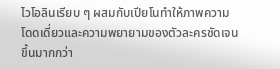ไวโอลินเรียบ ๆ ผสมกับเปียโนทำให้ภาพความโดดเดี่ยวและความพยายามของตัวละครชัดเจนขึ้นมากกว่า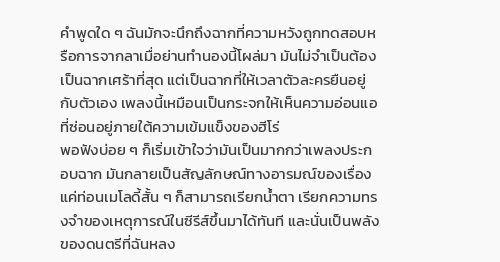คำพูดใด ๆ ฉันมักจะนึกถึงฉากที่ความหวังถูกทดสอบหรือการจากลาเมื่อย่านทำนองนี้โผล่มา มันไม่จำเป็นต้องเป็นฉากเศร้าที่สุด แต่เป็นฉากที่ให้เวลาตัวละครยืนอยู่กับตัวเอง เพลงนี้เหมือนเป็นกระจกให้เห็นความอ่อนแอที่ซ่อนอยู่ภายใต้ความเข้มแข็งของฮีโร่
พอฟังบ่อย ๆ ก็เริ่มเข้าใจว่ามันเป็นมากกว่าเพลงประกอบฉาก มันกลายเป็นสัญลักษณ์ทางอารมณ์ของเรื่อง แค่ท่อนเมโลดี้สั้น ๆ ก็สามารถเรียกน้ำตา เรียกความทรงจำของเหตุการณ์ในซีรีส์ขึ้นมาได้ทันที และนั่นเป็นพลังของดนตรีที่ฉันหลง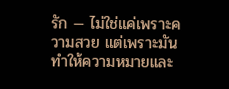รัก — ไม่ใช่แค่เพราะความสวย แต่เพราะมันทำให้ความหมายและ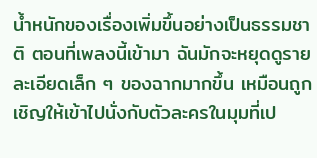น้ำหนักของเรื่องเพิ่มขึ้นอย่างเป็นธรรมชาติ ตอนที่เพลงนี้เข้ามา ฉันมักจะหยุดดูรายละเอียดเล็ก ๆ ของฉากมากขึ้น เหมือนถูกเชิญให้เข้าไปนั่งกับตัวละครในมุมที่เป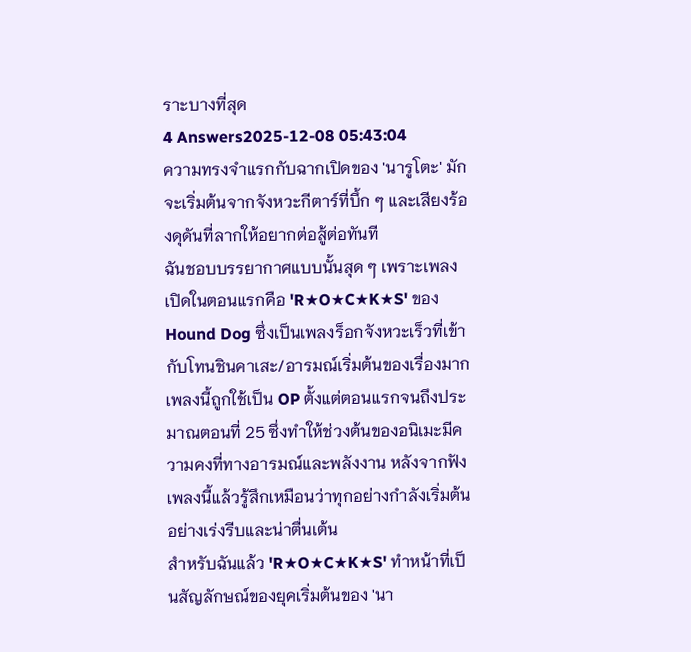ราะบางที่สุด
4 Answers2025-12-08 05:43:04
ความทรงจำแรกกับฉากเปิดของ 'นารูโตะ' มักจะเริ่มต้นจากจังหวะกีตาร์ที่บึ้ก ๆ และเสียงร้องดุดันที่ลากให้อยากต่อสู้ต่อทันที
ฉันชอบบรรยากาศแบบนั้นสุด ๆ เพราะเพลงเปิดในตอนแรกคือ 'R★O★C★K★S' ของ Hound Dog ซึ่งเป็นเพลงร็อกจังหวะเร็วที่เข้ากับโทนชินคาเสะ/อารมณ์เริ่มต้นของเรื่องมาก เพลงนี้ถูกใช้เป็น OP ตั้งแต่ตอนแรกจนถึงประมาณตอนที่ 25 ซึ่งทำให้ช่วงต้นของอนิเมะมีความคงที่ทางอารมณ์และพลังงาน หลังจากฟังเพลงนี้แล้วรู้สึกเหมือนว่าทุกอย่างกำลังเริ่มต้นอย่างเร่งรีบและน่าตื่นเต้น
สำหรับฉันแล้ว 'R★O★C★K★S' ทำหน้าที่เป็นสัญลักษณ์ของยุคเริ่มต้นของ 'นา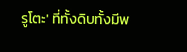รูโตะ' ที่ทั้งดิบทั้งมีพ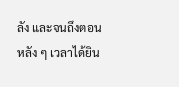ลัง และจนถึงตอนหลัง ๆ เวลาได้ยิน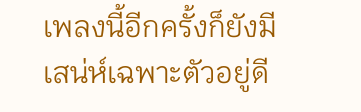เพลงนี้อีกครั้งก็ยังมีเสน่ห์เฉพาะตัวอยู่ดี